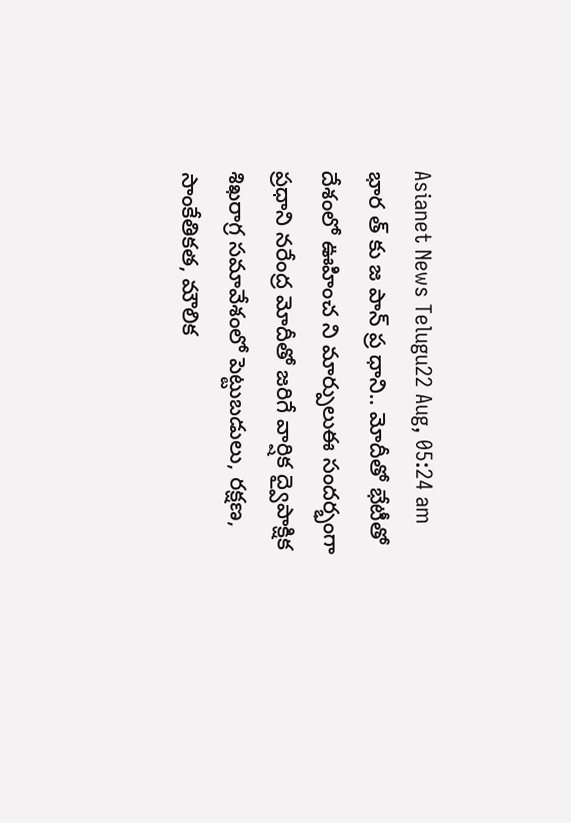Asianet News Telugu22 Aug, 05:24 am
భార త్ కు జ పాన్ ప్ర ధాని.. మోదీతో భేటీతో దేశంలో ఊహించ ని మార్పులుఈ సందర్భంగా ప్రధాని నరేంద్ర మోదీతో జరిగే వార్షిక ద్వైపాక్షిక శిఖరాగ్ర సమావేశంలో పెట్టుబడులు, రక్షణ, సాంకేతికత, మౌలిక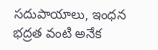సదుపాయాలు, ఇంధన భద్రత వంటి అనేక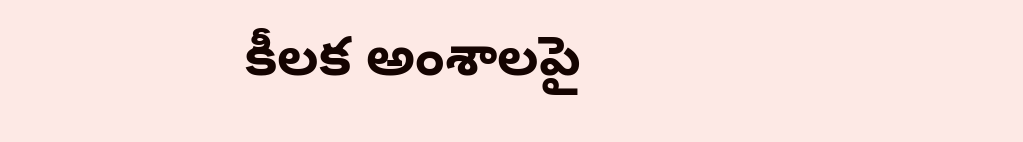కీలక అంశాలపై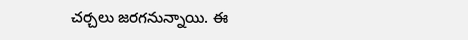చర్చలు జరగనున్నాయి. ఈ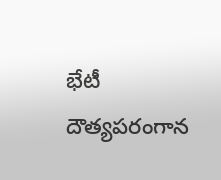భేటీ దౌత్యపరంగాన